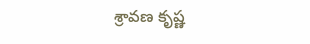శ్రావణ కృష్ణ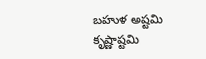బహుళ అష్టమి కృష్ణాష్టమి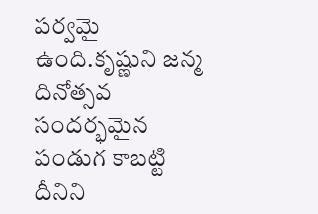పర్వమై ఉంది.కృష్ణుని జన్మ దినోత్సవ సందర్భమైన పండుగ కాబట్టి దీనిని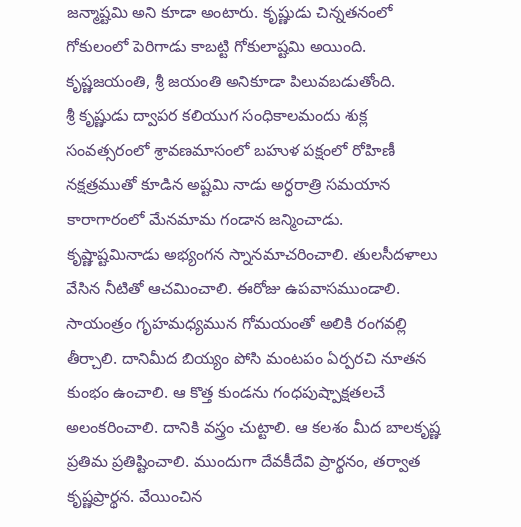జన్మాష్టమి అని కూడా అంటారు. కృష్ణుడు చిన్నతనంలో గోకులంలో పెరిగాడు కాబట్టి గోకులాష్టమి అయింది. కృష్ణజయంతి, శ్రీ జయంతి అనికూడా పిలువబడుతోంది.
శ్రీ కృష్ణుడు ద్వాపర కలియుగ సంధికాలమందు శుక్ల సంవత్సరంలో శ్రావణమాసంలో బహుళ పక్షంలో రోహిణీ నక్షత్రముతో కూడిన అష్టమి నాడు అర్ధరాత్రి సమయాన కారాగారంలో మేనమామ గండాన జన్మించాడు.
కృష్ణాష్టమినాడు అభ్యంగన స్నానమాచరించాలి. తులసీదళాలు వేసిన నీటితో ఆచమించాలి. ఈరోజు ఉపవాసముండాలి. సాయంత్రం గృహమధ్యమున గోమయంతో అలికి రంగవల్లి తీర్చాలి. దానిమీద బియ్యం పోసి మంటపం ఏర్పరచి నూతన కుంభం ఉంచాలి. ఆ కొత్త కుండను గంధపుష్పాక్షతలచే అలంకరించాలి. దానికి వస్త్రం చుట్టాలి. ఆ కలశం మీద బాలకృష్ణ ప్రతిమ ప్రతిష్టించాలి. ముందుగా దేవకీదేవి ప్రార్థనం, తర్వాత కృష్ణప్రార్థన. వేయించిన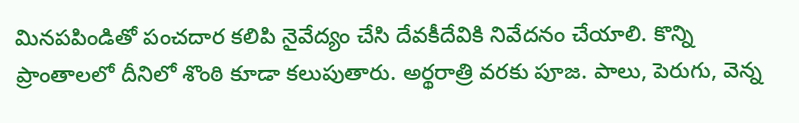మినపపిండితో పంచదార కలిపి నైవేద్యం చేసి దేవకీదేవికి నివేదనం చేయాలి. కొన్ని ప్రాంతాలలో దీనిలో శొంఠి కూడా కలుపుతారు. అర్థరాత్రి వరకు పూజ. పాలు, పెరుగు, వెన్న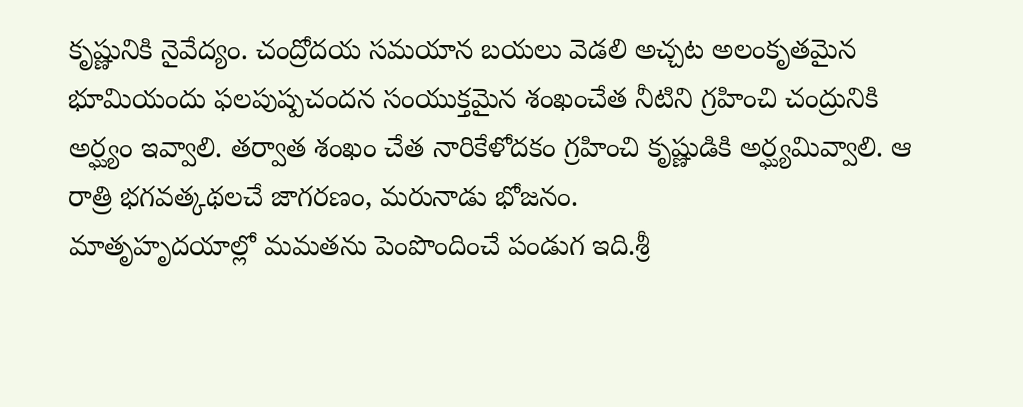కృష్ణునికి నైవేద్యం. చంద్రోదయ సమయాన బయలు వెడలి అచ్చట అలంకృతమైన భూమియందు ఫలపుష్పచందన సంయుక్తమైన శంఖంచేత నీటిని గ్రహించి చంద్రునికి అర్ఘ్యం ఇవ్వాలి. తర్వాత శంఖం చేత నారికేళోదకం గ్రహించి కృష్ణుడికి అర్ఘ్యమివ్వాలి. ఆ రాత్రి భగవత్కథలచే జాగరణం, మరునాడు భోజనం.
మాతృహృదయాల్లో మమతను పెంపొందించే పండుగ ఇది.శ్రీ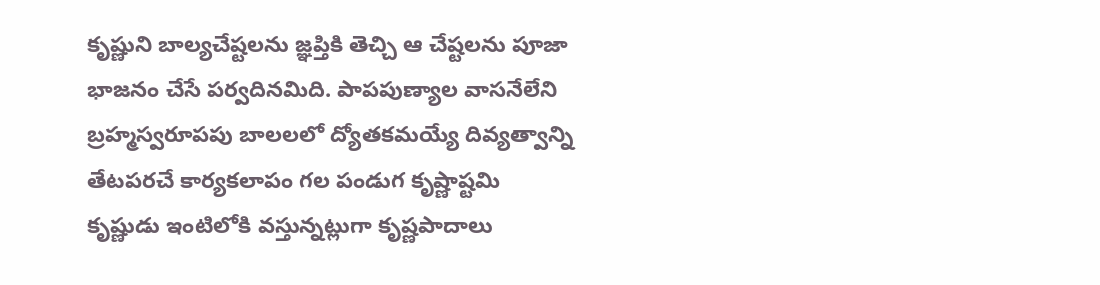కృష్ణుని బాల్యచేష్టలను జ్ఞప్తికి తెచ్చి ఆ చేష్టలను పూజా భాజనం చేసే పర్వదినమిది. పాపపుణ్యాల వాసనేలేని బ్రహ్మస్వరూపపు బాలలలో ద్యోతకమయ్యే దివ్యత్వాన్ని తేటపరచే కార్యకలాపం గల పండుగ కృష్ణాష్టమి
కృష్ణుడు ఇంటిలోకి వస్తున్నట్లుగా కృష్ణపాదాలు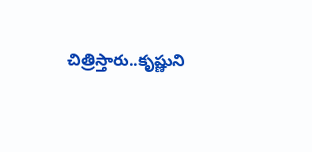చిత్రిస్తారు..కృష్ణుని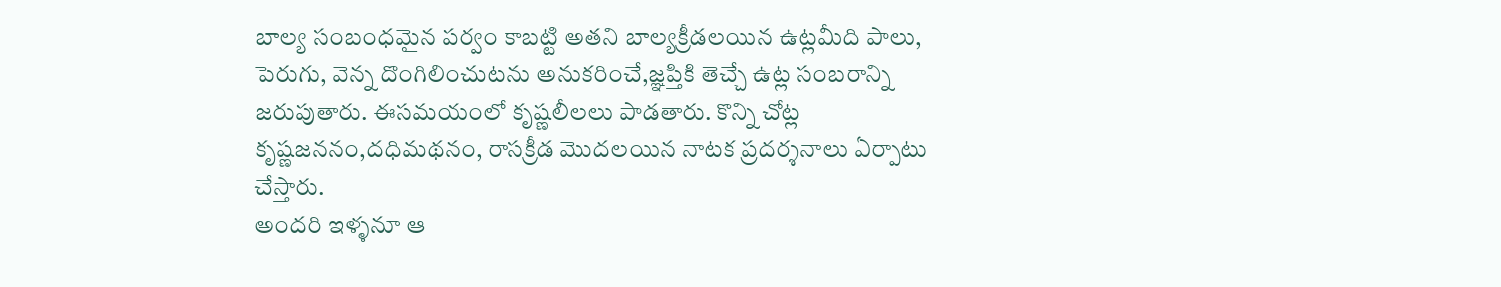బాల్య సంబంధమైన పర్వం కాబట్టి అతని బాల్యక్రీడలయిన ఉట్లమీది పాలు, పెరుగు, వెన్న దొంగిలించుటను అనుకరించే,జ్ఞప్తికి తెచ్చే ఉట్ల సంబరాన్ని జరుపుతారు. ఈసమయంలో కృష్ణలీలలు పాడతారు. కొన్ని చోట్ల కృష్ణజననం,దధిమథనం, రాసక్రీడ మొదలయిన నాటక ప్రదర్శనాలు ఏర్పాటు చేస్తారు.
అందరి ఇళ్ళనూ ఆ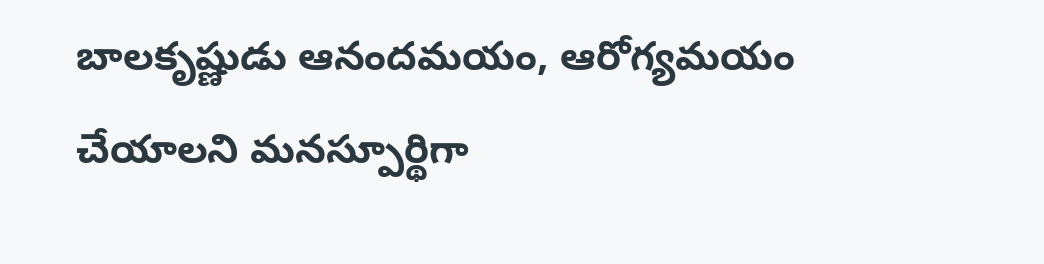బాలకృష్ణుడు ఆనందమయం, ఆరోగ్యమయం చేయాలని మనస్పూర్థిగా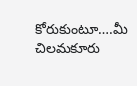కోరుకుంటూ….మీ చిలమకూరు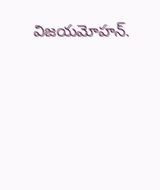విజయమోహన్.